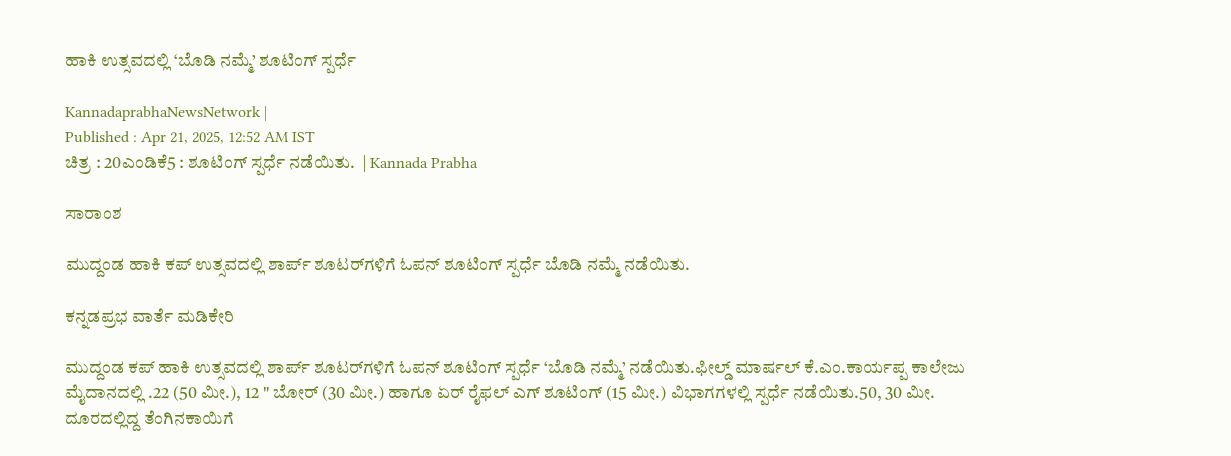ಹಾಕಿ ಉತ್ಸವದಲ್ಲಿ ‘ಬೊಡಿ ನಮ್ಮೆ’ ಶೂಟಿಂಗ್‌ ಸ್ಪರ್ಧೆ

KannadaprabhaNewsNetwork |
Published : Apr 21, 2025, 12:52 AM IST
ಚಿತ್ರ : 20ಎಂಡಿಕೆ5 : ಶೂಟಿಂಗ್ ಸ್ಪರ್ಧೆ ನಡೆಯಿತು.  | Kannada Prabha

ಸಾರಾಂಶ

ಮುದ್ದಂಡ ಹಾಕಿ ಕಪ್‌ ಉತ್ಸವದಲ್ಲಿ ಶಾರ್ಪ್‌ ಶೂಟರ್‌ಗಳಿಗೆ ಓಪನ್‌ ಶೂಟಿಂಗ್‌ ಸ್ಪರ್ಧೆ ಬೊಡಿ ನಮ್ಮೆ ನಡೆಯಿತು.

ಕನ್ನಡಪ್ರಭ ವಾರ್ತೆ ಮಡಿಕೇರಿ

ಮುದ್ದಂಡ ಕಪ್ ಹಾಕಿ ಉತ್ಸವದಲ್ಲಿ ಶಾರ್ಪ್‌ ಶೂಟರ್‌ಗಳಿಗೆ ಓಪನ್ ಶೂಟಿಂಗ್ ಸ್ಪರ್ಧೆ ‘ಬೊಡಿ ನಮ್ಮೆ’ ನಡೆಯಿತು.ಫೀಲ್ಡ್ ಮಾರ್ಷಲ್ ಕೆ.ಎಂ.ಕಾರ್ಯಪ್ಪ ಕಾಲೇಜು ಮೈದಾನದಲ್ಲಿ .22 (50 ಮೀ.), 12 " ಬೋರ್ (30 ಮೀ.) ಹಾಗೂ ಏರ್ ರೈಫಲ್ ಎಗ್ ಶೂಟಿಂಗ್ (15 ಮೀ.) ವಿಭಾಗಗಳಲ್ಲಿ ಸ್ಪರ್ಧೆ ನಡೆಯಿತು.50, 30 ಮೀ. ದೂರದಲ್ಲಿದ್ದ ತೆಂಗಿನಕಾಯಿಗೆ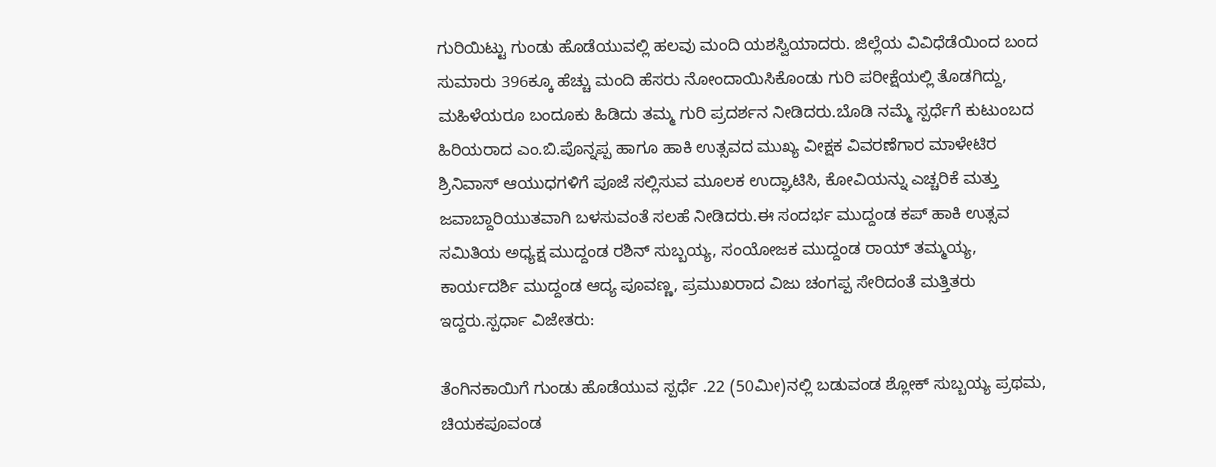ಗುರಿಯಿಟ್ಟು ಗುಂಡು ಹೊಡೆಯುವಲ್ಲಿ ಹಲವು ಮಂದಿ ಯಶಸ್ವಿಯಾದರು. ಜಿಲ್ಲೆಯ ವಿವಿಧೆಡೆಯಿಂದ ಬಂದ ಸುಮಾರು 396ಕ್ಕೂ ಹೆಚ್ಚು ಮಂದಿ ಹೆಸರು ನೋಂದಾಯಿಸಿಕೊಂಡು ಗುರಿ ಪರೀಕ್ಷೆಯಲ್ಲಿ ತೊಡಗಿದ್ದು, ಮಹಿಳೆಯರೂ ಬಂದೂಕು ಹಿಡಿದು ತಮ್ಮ ಗುರಿ ಪ್ರದರ್ಶನ ನೀಡಿದರು.ಬೊಡಿ ನಮ್ಮೆ ಸ್ಪರ್ಧೆಗೆ ಕುಟುಂಬದ ಹಿರಿಯರಾದ ಎಂ.ಬಿ.ಪೊನ್ನಪ್ಪ ಹಾಗೂ ಹಾಕಿ ಉತ್ಸವದ ಮುಖ್ಯ ವೀಕ್ಷಕ ವಿವರಣೆಗಾರ ಮಾಳೇಟಿರ ಶ್ರಿನಿವಾಸ್ ಆಯುಧಗಳಿಗೆ ಪೂಜೆ ಸಲ್ಲಿಸುವ ಮೂಲಕ ಉದ್ಘಾಟಿಸಿ, ಕೋವಿಯನ್ನು ಎಚ್ಚರಿಕೆ ಮತ್ತು ಜವಾಬ್ದಾರಿಯುತವಾಗಿ ಬಳಸುವಂತೆ ಸಲಹೆ ನೀಡಿದರು.ಈ ಸಂದರ್ಭ ಮುದ್ದಂಡ ಕಪ್ ಹಾಕಿ ಉತ್ಸವ ಸಮಿತಿಯ ಅಧ್ಯಕ್ಷ ಮುದ್ದಂಡ ರಶಿನ್ ಸುಬ್ಬಯ್ಯ, ಸಂಯೋಜಕ ಮುದ್ದಂಡ ರಾಯ್ ತಮ್ಮಯ್ಯ, ಕಾರ್ಯದರ್ಶಿ ಮುದ್ದಂಡ ಆದ್ಯ ಪೂವಣ್ಣ, ಪ್ರಮುಖರಾದ ವಿಜು ಚಂಗಪ್ಪ ಸೇರಿದಂತೆ ಮತ್ತಿತರು ಇದ್ದರು.ಸ್ಪರ್ಧಾ ವಿಜೇತರು:

ತೆಂಗಿನಕಾಯಿಗೆ ಗುಂಡು ಹೊಡೆಯುವ ಸ್ಪರ್ಧೆ .22 (50ಮೀ)ನಲ್ಲಿ ಬಡುವಂಡ ಶ್ಲೋಕ್ ಸುಬ್ಬಯ್ಯ ಪ್ರಥಮ, ಚಿಯಕಪೂವಂಡ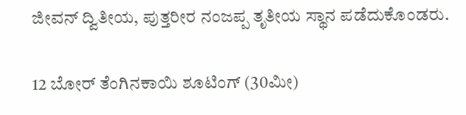ಜೀವನ್ ದ್ವಿತೀಯ, ಪುತ್ತರೀರ ನಂಜಪ್ಪ ತೃತೀಯ ಸ್ಥಾನ ಪಡೆದುಕೊಂಡರು.

12 ಬೋರ್ ತೆಂಗಿನಕಾಯಿ ಶೂಟಿಂಗ್ (30ಮೀ)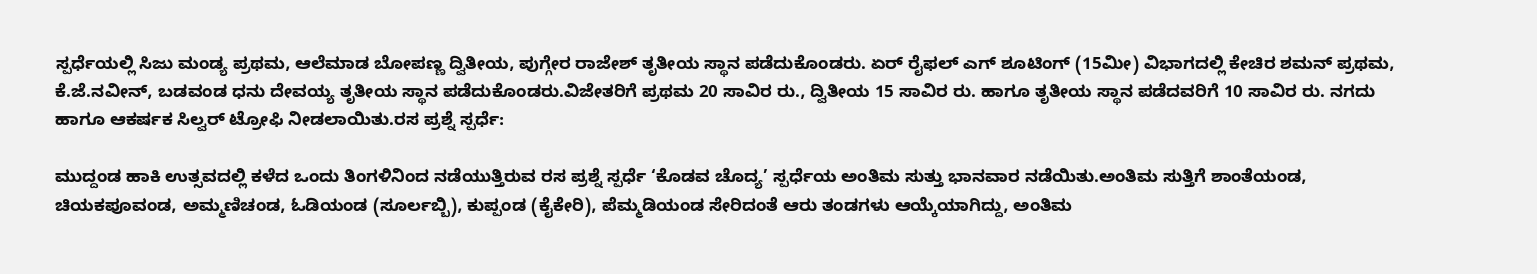ಸ್ಪರ್ಧೆಯಲ್ಲಿ ಸಿಜು ಮಂಡ್ಯ ಪ್ರಥಮ, ಆಲೆಮಾಡ ಬೋಪಣ್ಣ ದ್ವಿತೀಯ, ಪುಗ್ಗೇರ ರಾಜೇಶ್ ತೃತೀಯ ಸ್ಥಾನ ಪಡೆದುಕೊಂಡರು. ಏರ್ ರೈಫಲ್ ಎಗ್ ಶೂಟಿಂಗ್ (15ಮೀ) ವಿಭಾಗದಲ್ಲಿ ಕೇಚಿರ ಶಮನ್ ಪ್ರಥಮ, ಕೆ.ಜೆ.ನವೀನ್, ಬಡವಂಡ ಧನು ದೇವಯ್ಯ ತೃತೀಯ ಸ್ಥಾನ ಪಡೆದುಕೊಂಡರು.ವಿಜೇತರಿಗೆ ಪ್ರಥಮ 20 ಸಾವಿರ ರು., ದ್ವಿತೀಯ 15 ಸಾವಿರ ರು. ಹಾಗೂ ತೃತೀಯ ಸ್ಥಾನ ಪಡೆದವರಿಗೆ 10 ಸಾವಿರ ರು. ನಗದು ಹಾಗೂ ಆಕರ್ಷಕ ಸಿಲ್ವರ್ ಟ್ರೋಫಿ ನೀಡಲಾಯಿತು.ರಸ ಪ್ರಶ್ನೆ ಸ್ಪರ್ಧೆ:

ಮುದ್ದಂಡ ಹಾಕಿ ಉತ್ಸವದಲ್ಲಿ ಕಳೆದ ಒಂದು ತಿಂಗಳಿನಿಂದ ನಡೆಯುತ್ತಿರುವ ರಸ ಪ್ರಶ್ನೆ ಸ್ಪರ್ಧೆ ‘ಕೊಡವ ಚೊದ್ಯ’ ಸ್ಪರ್ಧೆಯ ಅಂತಿಮ ಸುತ್ತು ಭಾನವಾರ ನಡೆಯಿತು.ಅಂತಿಮ ಸುತ್ತಿಗೆ ಶಾಂತೆಯಂಡ, ಚಿಯಕಪೂವಂಡ, ಅಮ್ಮಣಿಚಂಡ, ಓಡಿಯಂಡ (ಸೂರ್ಲಬ್ಬಿ), ಕುಪ್ಪಂಡ (ಕೈಕೇರಿ), ಪೆಮ್ಮಡಿಯಂಡ ಸೇರಿದಂತೆ ಆರು ತಂಡಗಳು ಆಯ್ಕೆಯಾಗಿದ್ದು, ಅಂತಿಮ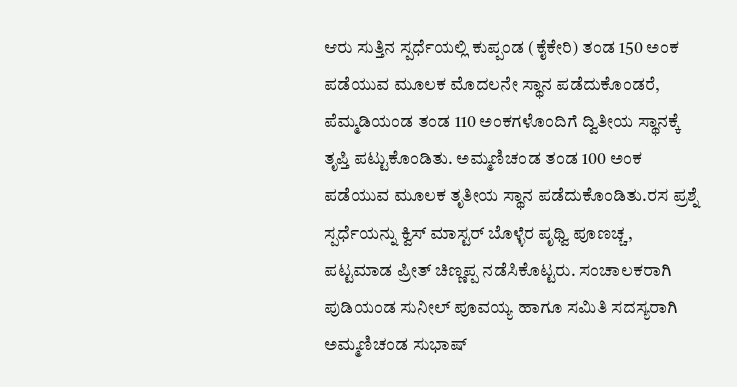ಆರು ಸುತ್ತಿನ ಸ್ಪರ್ಧೆಯಲ್ಲಿ ಕುಪ್ಪಂಡ (ಕೈಕೇರಿ) ತಂಡ 150 ಅಂಕ ಪಡೆಯುವ ಮೂಲಕ ಮೊದಲನೇ ಸ್ಥಾನ ಪಡೆದುಕೊಂಡರೆ, ಪೆಮ್ಮಡಿಯಂಡ ತಂಡ 110 ಅಂಕಗಳೊಂದಿಗೆ ದ್ವಿತೀಯ ಸ್ಥಾನಕ್ಕೆ ತೃಪ್ತಿ ಪಟ್ಟುಕೊಂಡಿತು. ಅಮ್ಮಣಿಚಂಡ ತಂಡ 100 ಅಂಕ ಪಡೆಯುವ ಮೂಲಕ ತೃತೀಯ ಸ್ಥಾನ ಪಡೆದುಕೊಂಡಿತು.ರಸ ಪ್ರಶ್ನೆ ಸ್ಪರ್ಧೆಯನ್ನು ಕ್ವಿಸ್ ಮಾಸ್ಟರ್ ಬೊಳ್ಳೆರ ಪೃಥ್ವಿ ಪೂಣಚ್ಚ, ಪಟ್ಟಮಾಡ ಪ್ರೀತ್ ಚಿಣ್ಣಪ್ಪ ನಡೆಸಿಕೊಟ್ಟರು. ಸಂಚಾಲಕರಾಗಿ ಪುಡಿಯಂಡ ಸುನೀಲ್ ಪೂವಯ್ಯ ಹಾಗೂ ಸಮಿತಿ ಸದಸ್ಯರಾಗಿ ಅಮ್ಮಣಿಚಂಡ ಸುಭಾಷ್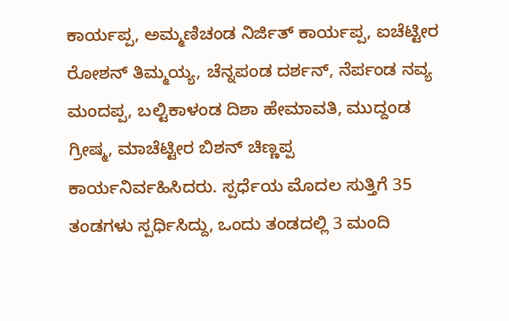ಕಾರ್ಯಪ್ಪ, ಅಮ್ಮಣಿಚಂಡ ನಿರ್ಜಿತ್ ಕಾರ್ಯಪ್ಪ, ಐಚೆಟ್ಟೀರ ರೋಶನ್ ತಿಮ್ಮಯ್ಯ, ಚೆನ್ನಪಂಡ ದರ್ಶನ್, ನೆರ್ಪಂಡ ನವ್ಯ ಮಂದಪ್ಪ, ಬಲ್ಟಿಕಾಳಂಡ ದಿಶಾ ಹೇಮಾವತಿ, ಮುದ್ದಂಡ ಗ್ರೀಷ್ಮ, ಮಾಚೆಟ್ಟೀರ ಬಿಶನ್ ಚಿಣ್ಣಪ್ಪ ಕಾರ್ಯನಿರ್ವಹಿಸಿದರು. ಸ್ಪರ್ಧೆಯ ಮೊದಲ ಸುತ್ತಿಗೆ 35 ತಂಡಗಳು ಸ್ಪರ್ಧಿಸಿದ್ದು, ಒಂದು ತಂಡದಲ್ಲಿ 3 ಮಂದಿ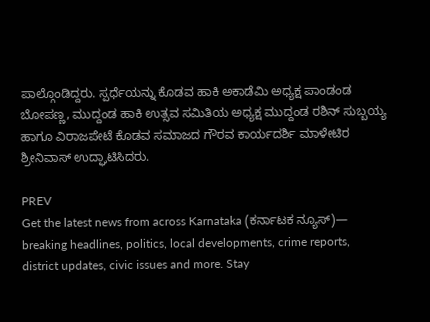ಪಾಲ್ಗೊಂಡಿದ್ದರು. ಸ್ಪರ್ಧೆಯನ್ನು ಕೊಡವ ಹಾಕಿ ಅಕಾಡೆಮಿ ಅಧ್ಯಕ್ಷ ಪಾಂಡಂಡ ಬೋಪಣ್ಣ, ಮುದ್ದಂಡ ಹಾಕಿ ಉತ್ಸವ ಸಮಿತಿಯ ಅಧ್ಯಕ್ಷ ಮುದ್ದಂಡ ರಶಿನ್ ಸುಬ್ಬಯ್ಯ ಹಾಗೂ ವಿರಾಜಪೇಟೆ ಕೊಡವ ಸಮಾಜದ ಗೌರವ ಕಾರ್ಯದರ್ಶಿ ಮಾಳೇಟಿರ ಶ್ರೀನಿವಾಸ್ ಉದ್ಘಾಟಿಸಿದರು.

PREV
Get the latest news from across Karnataka (ಕರ್ನಾಟಕ ನ್ಯೂಸ್)— breaking headlines, politics, local developments, crime reports, district updates, civic issues and more. Stay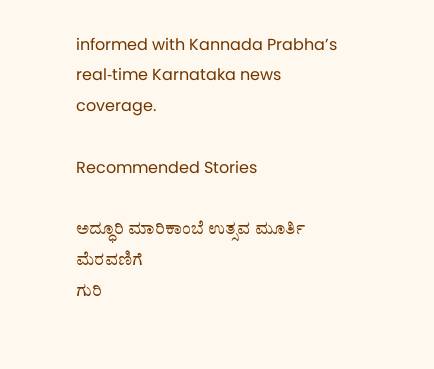informed with Kannada Prabha’s real‑time Karnataka news coverage.

Recommended Stories

ಅದ್ಧೂರಿ ಮಾರಿಕಾಂಬೆ ಉತ್ಸವ ಮೂರ್ತಿ ಮೆರವಣಿಗೆ
ಗುರಿ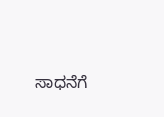ಸಾಧನೆಗೆ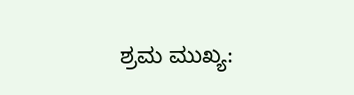ಶ್ರಮ ಮುಖ್ಯ: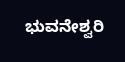ಭುವನೇಶ್ವರಿ